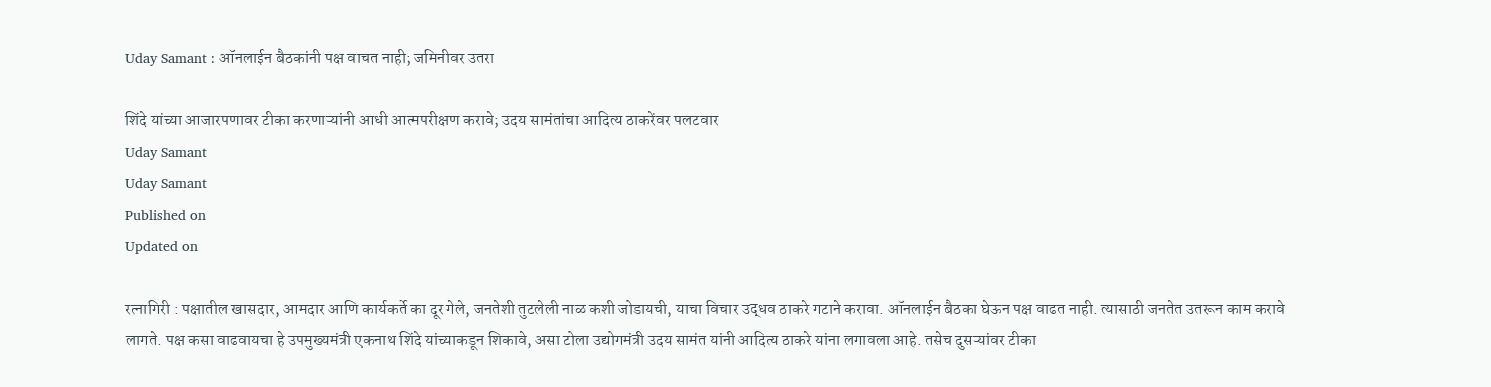Uday Samant : ऑनलाईन बैठकांनी पक्ष वाचत नाही; जमिनीवर उतरा

शिंदे यांच्या आजारपणावर टीका करणाऱ्यांनी आधी आत्मपरीक्षण करावे; उदय सामंतांचा आदित्य ठाकरेंवर पलटवार
Uday Samant
Uday Samant
Published on
Updated on

रत्नागिरी : पक्षातील खासदार, आमदार आणि कार्यकर्ते का दूर गेले, जनतेशी तुटलेली नाळ कशी जोडायची, याचा विचार उद्धव ठाकरे गटाने करावा. ऑनलाईन बैठका घेऊन पक्ष वाढत नाही. त्यासाठी जनतेत उतरून काम करावे लागते. पक्ष कसा वाढवायचा हे उपमुख्यमंत्री एकनाथ शिंदे यांच्याकडून शिकावे, असा टोला उद्योगमंत्री उदय सामंत यांनी आदित्‍य ठाकरे यांना लगावला आहे. तसेच दुसऱ्यांवर टीका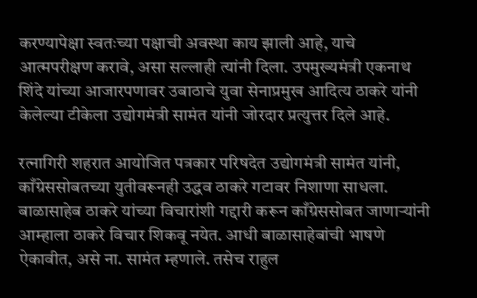करण्यापेक्षा स्वतःच्या पक्षाची अवस्था काय झाली आहे, याचे आत्मपरीक्षण करावे, असा सल्‍लाही त्‍यांनी दिला. उपमुख्यमंत्री एकनाथ शिंदे यांच्या आजारपणावर उबाठाचे युवा सेनाप्रमुख आदित्य ठाकरे यांनी केलेल्या टीकेला उद्योगमंत्री सामंत यांनी जोरदार प्रत्युत्तर दिले आहे.

रत्‍नागिरी शहरात आयोजित पत्रकार परिषदेत उद्योगमंत्री सामंत यांनी, काँग्रेससोबतच्या युतीवरूनही उद्धव ठाकरे गटावर निशाणा साधला. बाळासाहेब ठाकरे यांच्या विचारांशी गद्दारी करून काँग्रेससोबत जाणाऱ्यांनी आम्हाला ठाकरे विचार शिकवू नयेत. आधी बाळासाहेबांची भाषणे ऐकावीत, असे ना. सामंत म्हणाले. तसेच राहुल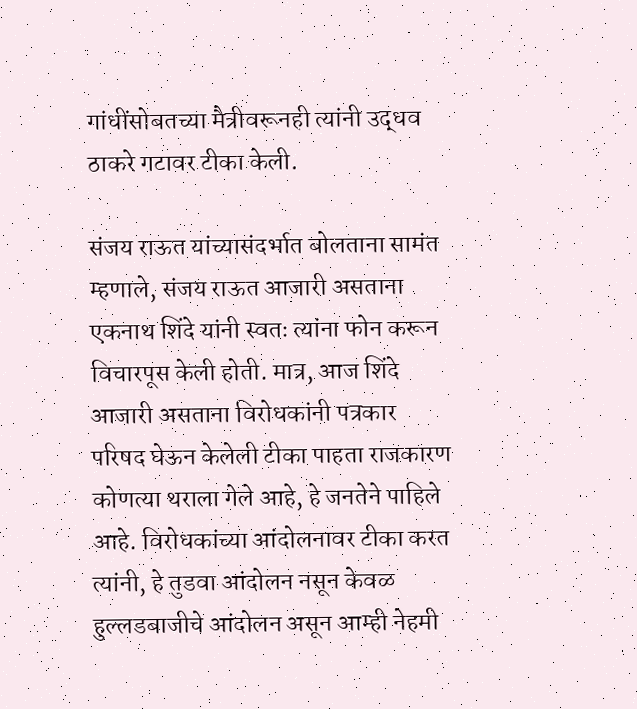गांधींसोबतच्या मैत्रीवरूनही त्यांनी उद्धव ठाकरे गटावर टीका केली.

संजय राऊत यांच्यासंदर्भात बोलताना सामंत म्हणाले, संजय राऊत आजारी असताना एकनाथ शिंदे यांनी स्वतः त्यांना फोन करून विचारपूस केली होती. मात्र, आज शिंदे आजारी असताना विरोधकांनी पत्रकार परिषद घेऊन केलेली टीका पाहता राजकारण कोणत्या थराला गेले आहे, हे जनतेने पाहिले आहे. विरोधकांच्या आंदोलनावर टीका करत त्यांनी, हे तुडवा आंदोलन नसून केवळ हुल्लडबाजीचे आंदोलन असून आम्ही नेहमी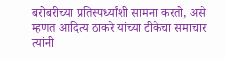बरोबरीच्या प्रतिस्पर्ध्यांशी सामना करतो, असे म्हणत आदित्य ठाकरे यांच्या टीकेचा समाचार त्‍यांनी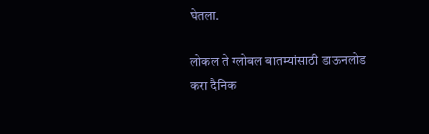घेतला.

लोकल ते ग्लोबल बातम्यांसाठी डाऊनलोड करा दैनिक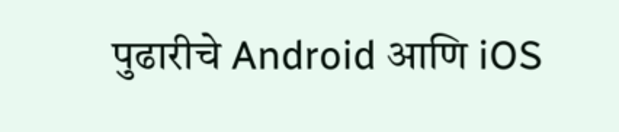पुढारीचे Android आणि iOS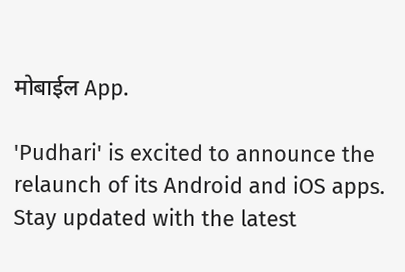मोबाईल App.

'Pudhari' is excited to announce the relaunch of its Android and iOS apps. Stay updated with the latest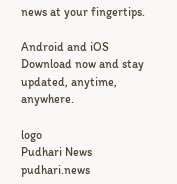news at your fingertips.

Android and iOS Download now and stay updated, anytime, anywhere.

logo
Pudhari News
pudhari.news